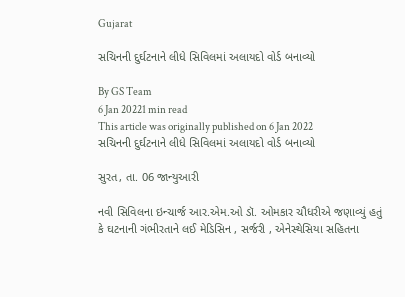Gujarat

સચિનની દુર્ઘટનાને લીધે સિવિલમાં અલાયદો વોર્ડ બનાવ્યો

By GS Team
6 Jan 20221 min read
This article was originally published on 6 Jan 2022
સચિનની દુર્ઘટનાને લીધે સિવિલમાં અલાયદો વોર્ડ બનાવ્યો

સુરત, તા. 06 જાન્યુઆરી

નવી સિવિલના ઇન્ચાર્જ આર.એમ.ઓ ડૉ. ઓમકાર ચૌધરીએ જણાવ્યું હતું કે ઘટનાની ગંભીરતાને લઈ મેડિસિન , સર્જરી , એનેસ્થેસિયા સહિતના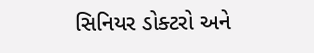સિનિયર ડોક્ટરો અને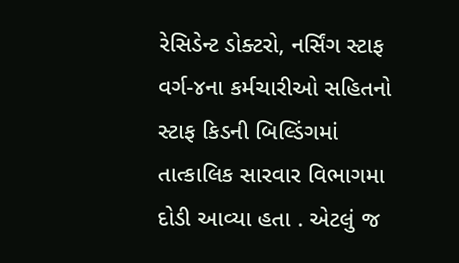રેસિડેન્ટ ડોક્ટરો, નર્સિંગ સ્ટાફ વર્ગ-૪ના કર્મચારીઓ સહિતનો સ્ટાફ કિડની બિલ્ડિંગમાં તાત્કાલિક સારવાર વિભાગમા દોડી આવ્યા હતા . એટલું જ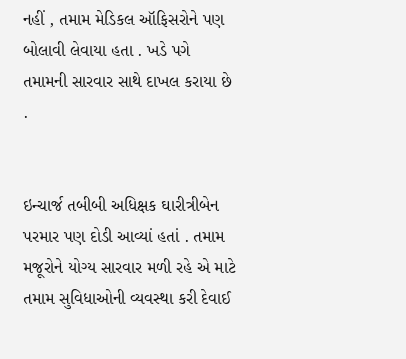નહીં , તમામ મેડિકલ ઑફિસરોને પણ બોલાવી લેવાયા હતા . ખડે પગે તમામની સારવાર સાથે દાખલ કરાયા છે .


ઇન્ચાર્જ તબીબી અધિક્ષક ઘારીત્રીબેન પરમાર પણ દોડી આવ્યાં હતાં . તમામ મજૂરોને યોગ્ય સારવાર મળી રહે એ માટે તમામ સુવિધાઓની વ્યવસ્થા કરી દેવાઈ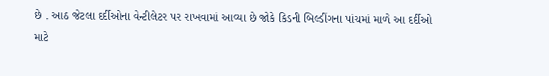છે . આઠ જેટલા દર્દીઓના વેન્ટીલેટર પર રાખવામાં આવ્યા છે જોકે કિડની બિલ્ડીંગના પાંચમાં માળે આ દર્દીઓ માટે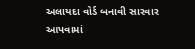અલાયદા વોર્ડ બનાવી સારવાર આપવામાં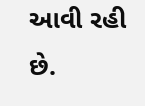આવી રહી છે.